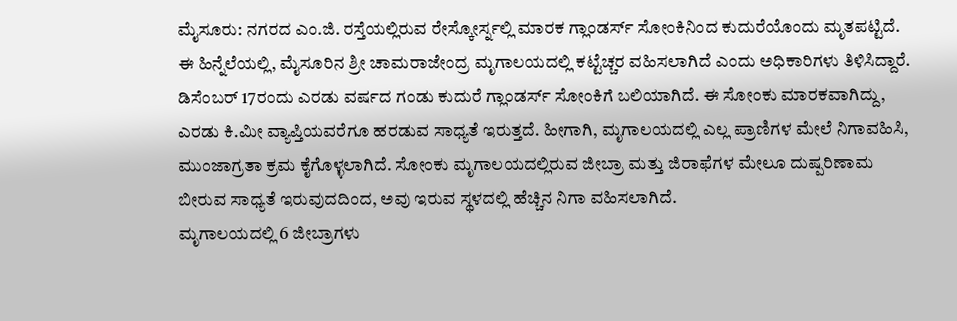ಮೈಸೂರು: ನಗರದ ಎಂ.ಜಿ. ರಸ್ತೆಯಲ್ಲಿರುವ ರೇಸ್ಕೋರ್ಸ್ನಲ್ಲಿ ಮಾರಕ ಗ್ಲಾಂಡರ್ಸ್ ಸೋಂಕಿನಿಂದ ಕುದುರೆಯೊಂದು ಮೃತಪಟ್ಟಿದೆ. ಈ ಹಿನ್ನೆಲೆಯಲ್ಲಿ, ಮೈಸೂರಿನ ಶ್ರೀ ಚಾಮರಾಜೇಂದ್ರ ಮೃಗಾಲಯದಲ್ಲಿ ಕಟ್ಟೆಚ್ಚರ ವಹಿಸಲಾಗಿದೆ ಎಂದು ಅಧಿಕಾರಿಗಳು ತಿಳಿಸಿದ್ದಾರೆ.
ಡಿಸೆಂಬರ್ 17ರಂದು ಎರಡು ವರ್ಷದ ಗಂಡು ಕುದುರೆ ಗ್ಲಾಂಡರ್ಸ್ ಸೋಂಕಿಗೆ ಬಲಿಯಾಗಿದೆ. ಈ ಸೋಂಕು ಮಾರಕವಾಗಿದ್ದು, ಎರಡು ಕಿ.ಮೀ ವ್ಯಾಪ್ತಿಯವರೆಗೂ ಹರಡುವ ಸಾಧ್ಯತೆ ಇರುತ್ತದೆ. ಹೀಗಾಗಿ, ಮೃಗಾಲಯದಲ್ಲಿ ಎಲ್ಲ ಪ್ರಾಣಿಗಳ ಮೇಲೆ ನಿಗಾವಹಿಸಿ, ಮುಂಜಾಗ್ರತಾ ಕ್ರಮ ಕೈಗೊಳ್ಳಲಾಗಿದೆ. ಸೋಂಕು ಮೃಗಾಲಯದಲ್ಲಿರುವ ಜೀಬ್ರಾ ಮತ್ತು ಜಿರಾಫೆಗಳ ಮೇಲೂ ದುಷ್ಪರಿಣಾಮ ಬೀರುವ ಸಾಧ್ಯತೆ ಇರುವುದದಿಂದ, ಅವು ಇರುವ ಸ್ಥಳದಲ್ಲಿ ಹೆಚ್ಚಿನ ನಿಗಾ ವಹಿಸಲಾಗಿದೆ.
ಮೃಗಾಲಯದಲ್ಲಿ 6 ಜೀಬ್ರಾಗಳು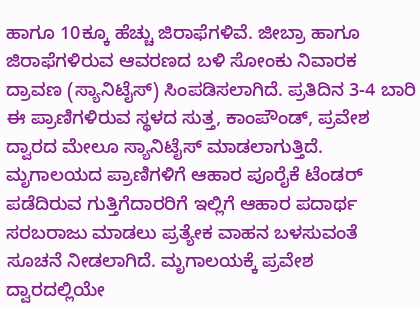ಹಾಗೂ 10ಕ್ಕೂ ಹೆಚ್ಚು ಜಿರಾಫೆಗಳಿವೆ. ಜೀಬ್ರಾ ಹಾಗೂ ಜಿರಾಫೆಗಳಿರುವ ಆವರಣದ ಬಳಿ ಸೋಂಕು ನಿವಾರಕ ದ್ರಾವಣ (ಸ್ಯಾನಿಟೈಸ್) ಸಿಂಪಡಿಸಲಾಗಿದೆ. ಪ್ರತಿದಿನ 3-4 ಬಾರಿ ಈ ಪ್ರಾಣಿಗಳಿರುವ ಸ್ಥಳದ ಸುತ್ತ, ಕಾಂಪೌಂಡ್, ಪ್ರವೇಶ ದ್ವಾರದ ಮೇಲೂ ಸ್ಯಾನಿಟೈಸ್ ಮಾಡಲಾಗುತ್ತಿದೆ.
ಮೃಗಾಲಯದ ಪ್ರಾಣಿಗಳಿಗೆ ಆಹಾರ ಪೂರೈಕೆ ಟೆಂಡರ್ ಪಡೆದಿರುವ ಗುತ್ತಿಗೆದಾರರಿಗೆ ಇಲ್ಲಿಗೆ ಆಹಾರ ಪದಾರ್ಥ ಸರಬರಾಜು ಮಾಡಲು ಪ್ರತ್ಯೇಕ ವಾಹನ ಬಳಸುವಂತೆ ಸೂಚನೆ ನೀಡಲಾಗಿದೆ. ಮೃಗಾಲಯಕ್ಕೆ ಪ್ರವೇಶ ದ್ವಾರದಲ್ಲಿಯೇ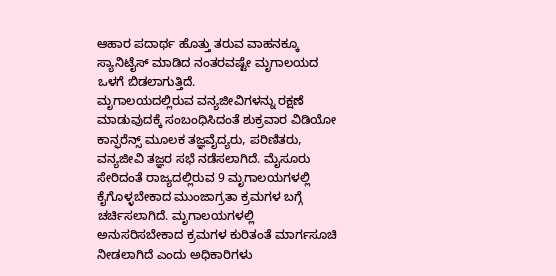ಆಹಾರ ಪದಾರ್ಥ ಹೊತ್ತು ತರುವ ವಾಹನಕ್ಕೂ ಸ್ಯಾನಿಟೈಸ್ ಮಾಡಿದ ನಂತರವಷ್ಟೇ ಮೃಗಾಲಯದ ಒಳಗೆ ಬಿಡಲಾಗುತ್ತಿದೆ.
ಮೃಗಾಲಯದಲ್ಲಿರುವ ವನ್ಯಜೀವಿಗಳನ್ನು ರಕ್ಷಣೆ ಮಾಡುವುದಕ್ಕೆ ಸಂಬಂಧಿಸಿದಂತೆ ಶುಕ್ರವಾರ ವಿಡಿಯೋ ಕಾನ್ಫರೆನ್ಸ್ ಮೂಲಕ ತಜ್ಞವೈದ್ಯರು, ಪರಿಣಿತರು, ವನ್ಯಜೀವಿ ತಜ್ಞರ ಸಭೆ ನಡೆಸಲಾಗಿದೆ. ಮೈಸೂರು ಸೇರಿದಂತೆ ರಾಜ್ಯದಲ್ಲಿರುವ 9 ಮೃಗಾಲಯಗಳಲ್ಲಿ ಕೈಗೊಳ್ಳಬೇಕಾದ ಮುಂಜಾಗ್ರತಾ ಕ್ರಮಗಳ ಬಗ್ಗೆ ಚರ್ಚಿಸಲಾಗಿದೆ. ಮೃಗಾಲಯಗಳಲ್ಲಿ ಅನುಸರಿಸಬೇಕಾದ ಕ್ರಮಗಳ ಕುರಿತಂತೆ ಮಾರ್ಗಸೂಚಿ ನೀಡಲಾಗಿದೆ ಎಂದು ಅಧಿಕಾರಿಗಳು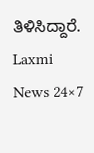ತಿಳಿಸಿದ್ದಾರೆ.
Laxmi News 24×7